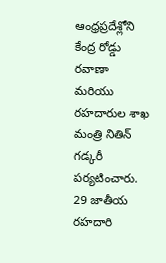ఆంధ్రప్రదేశ్లోని కేంద్ర రోడ్డు రవాణా మరియు రహదారుల శాఖ మంత్రి నితిన్ గడ్కరీ పర్యటించారు. 29 జాతీయ రహదారి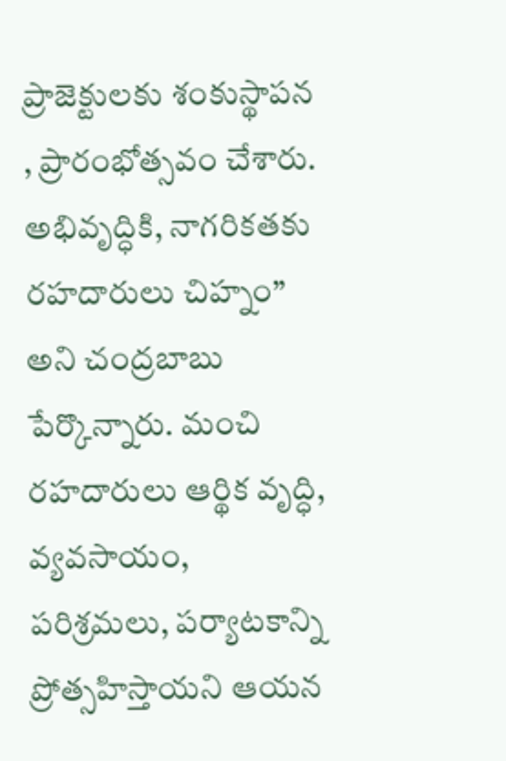ప్రాజెక్టులకు శంకుస్థాపన , ప్రారంభోత్సవం చేశారు. అభివృద్ధికి, నాగరికతకు రహదారులు చిహ్నం” అని చంద్రబాబు పేర్కొన్నారు. మంచి రహదారులు ఆర్థిక వృద్ధి, వ్యవసాయం, పరిశ్రమలు, పర్యాటకాన్ని ప్రోత్సహిస్తాయని ఆయన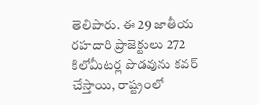తెలిపారు. ఈ 29 జాతీయ రహదారి ప్రాజెక్టులు 272 కిలోమీటర్ల పొడవును కవర్ చేస్తాయి, రాష్ట్రంలో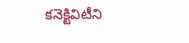కనెక్టివిటీని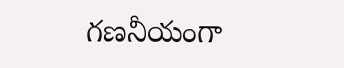గణనీయంగా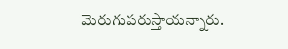మెరుగుపరుస్తాయన్నారు.